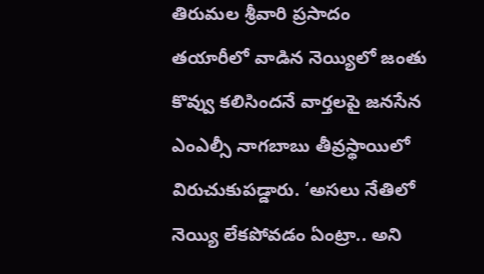తిరుమల శ్రీవారి ప్రసాదం తయారీలో వాడిన నెయ్యిలో జంతు కొవ్వు కలిసిందనే వార్తలపై జనసేన ఎంఎల్సీ నాగబాబు తీవ్రస్థాయిలో విరుచుకుపడ్డారు. ‘అసలు నేతిలో నెయ్యి లేకపోవడం ఏంట్రా.. అని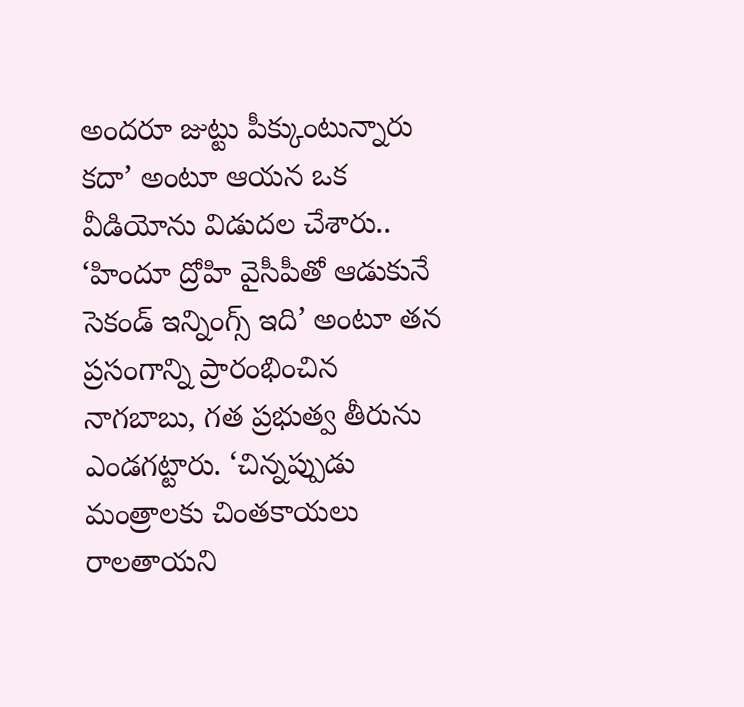అందరూ జుట్టు పీక్కుంటున్నారు కదా’ అంటూ ఆయన ఒక వీడియోను విడుదల చేశారు.. ‘హిందూ ద్రోహి వైసీపీతో ఆడుకునే సెకండ్ ఇన్నింగ్స్ ఇది’ అంటూ తన ప్రసంగాన్ని ప్రారంభించిన నాగబాబు, గత ప్రభుత్వ తీరును ఎండగట్టారు. ‘చిన్నప్పుడు మంత్రాలకు చింతకాయలు రాలతాయని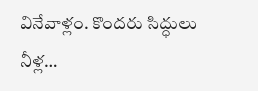వినేవాళ్లం. కొందరు సిద్ధులు నీళ్ల…